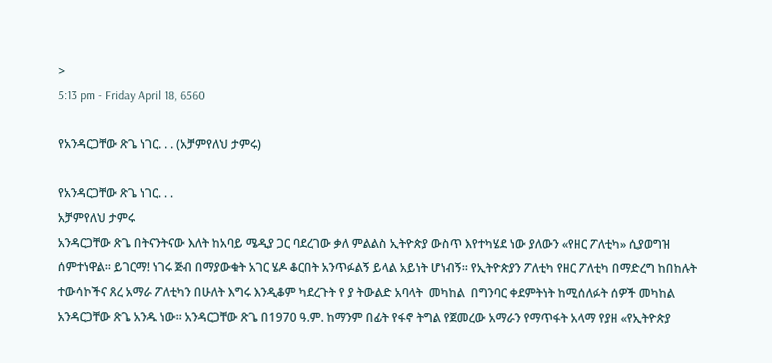>
5:13 pm - Friday April 18, 6560

የአንዳርጋቸው ጽጌ ነገር. . . (አቻምየለህ ታምሩ)

የአንዳርጋቸው ጽጌ ነገር. . .
አቻምየለህ ታምሩ
አንዳርጋቸው ጽጌ በትናንትናው እለት ከአባይ ሜዲያ ጋር ባደረገው ቃለ ምልልስ ኢትዮጵያ ውስጥ እየተካሄደ ነው ያለውን «የዘር ፖለቲካ» ሲያወግዝ ሰምተነዋል። ይገርማ! ነገሩ ጅብ በማያውቁት አገር ሄዶ ቆርበት አንጥፉልኝ ይላል አይነት ሆነብኝ። የኢትዮጵያን ፖለቲካ የዘር ፖለቲካ በማድረግ ከበከሉት ተውሳኮችና ጸረ አማራ ፖለቲካን በሁለት እግሩ እንዲቆም ካደረጉት የ ያ ትውልድ አባላት  መካከል  በግንባር ቀደምትነት ከሚሰለፉት ሰዎች መካከል አንዳርጋቸው ጽጌ አንዱ ነው። አንዳርጋቸው ጽጌ በ1970 ዓ.ም. ከማንም በፊት የፋኖ ትግል የጀመረው አማራን የማጥፋት አላማ የያዘ «የኢትዮጵያ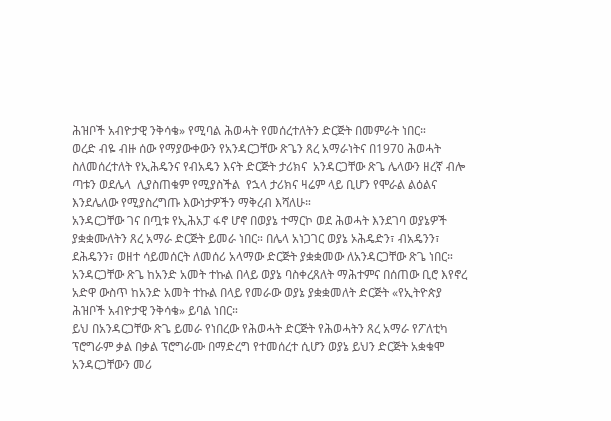ሕዝቦች አብዮታዊ ንቅሳቄ» የሚባል ሕወሓት የመሰረተለትን ድርጅት በመምራት ነበር።
ወረድ ብዬ ብዙ ሰው የማያውቀውን የአንዳርጋቸው ጽጌን ጸረ አማራነትና በ1970 ሕወሓት ስለመሰረተለት የኢሕዴንና የብአዴን እናት ድርጅት ታሪክና  አንዳርጋቸው ጽጌ ሌላውን ዘረኛ ብሎ  ጣቱን ወደሌላ  ሊያስጠቁም የሚያስችል  የኋላ ታሪክና ዛሬም ላይ ቢሆን የሞራል ልዕልና  እንደሌለው የሚያስረግጡ እውነታዎችን ማቅረብ እሻለሁ።
አንዳርጋቸው ገና በጧቱ የኢሕአፓ ፋኖ ሆኖ በወያኔ ተማርኮ ወደ ሕወሓት እንደገባ ወያኔዎች ያቋቋሙለትን ጸረ አማራ ድርጅት ይመራ ነበር። በሌላ አነጋገር ወያኔ ኦሕዴድን፣ ብአዴንን፣ ደሕዴንን፣ ወዘተ ሳይመሰርት ለመሰሪ አላማው ድርጅት ያቋቋመው ለአንዳርጋቸው ጽጌ ነበር። አንዳርጋቸው ጽጌ ከአንድ አመት ተኩል በላይ ወያኔ ባስቀረጸለት ማሕተምና በሰጠው ቢሮ እየኖረ አድዋ ውስጥ ከአንድ አመት ተኩል በላይ የመራው ወያኔ ያቋቋመለት ድርጅት «የኢትዮጵያ ሕዝቦች አብዮታዊ ንቅሳቄ» ይባል ነበር።
ይህ በአንዳርጋቸው ጽጌ ይመራ የነበረው የሕወሓት ድርጅት የሕወሓትን ጸረ አማራ የፖለቲካ ፕሮግራም ቃል በቃል ፕሮግራሙ በማድረግ የተመሰረተ ሲሆን ወያኔ ይህን ድርጅት አቋቁሞ አንዳርጋቸውን መሪ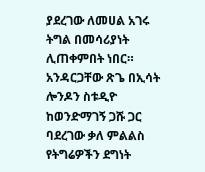ያደረገው ለመሀል አገሩ ትግል በመሳሪያነት ሊጠቀምበት ነበር። አንዳርጋቸው ጽጌ በኢሳት ሎንዶን ስቱዲዮ ከወንድማገኝ ጋሹ ጋር ባደረገው ቃለ ምልልስ የትግሬዎችን ደግነት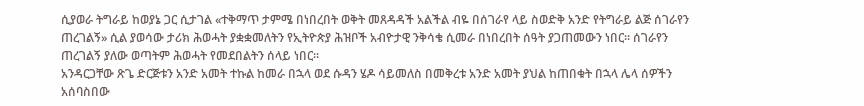ሲያወራ ትግራይ ከወያኔ ጋር ሲታገል «ተቅማጥ ታምሜ በነበረበት ወቅት መጸዳዳች አልችል ብዬ በሰገራየ ላይ ስወድቅ አንድ የትግራይ ልጅ ሰገራየን ጠረገልኝ» ሲል ያወሳው ታሪክ ሕወሓት ያቋቋመለትን የኢትዮጵያ ሕዝቦች አብዮታዊ ንቅሳቄ ሲመራ በነበረበት ሰዓት ያጋጠመውን ነበር። ሰገራየን ጠረገልኝ ያለው ወጣትም ሕወሓት የመደበልትን ሰላይ ነበር።
አንዳርጋቸው ጽጌ ድርጅቱን አንድ አመት ተኩል ከመራ በኋላ ወደ ሱዳን ሄዶ ሳይመለስ በመቅረቱ አንድ አመት ያህል ከጠበቁት በኋላ ሌላ ሰዎችን አሰባስበው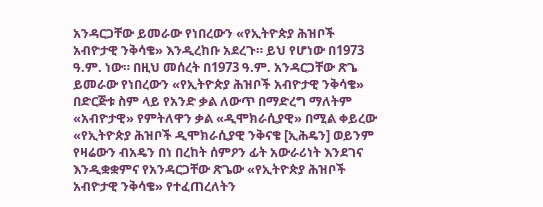አንዳርጋቸው ይመራው የነበረውን «የኢትዮጵያ ሕዝቦች አብዮታዊ ንቅሳቄ» እንዲረከቡ አደረጉ። ይህ የሆነው በ1973 ዓ.ም. ነው። በዚህ መሰረት በ1973 ዓ.ም. አንዳርጋቸው ጽጌ ይመራው የነበረውን «የኢትዮጵያ ሕዝቦች አብዮታዊ ንቅሳቄ» በድርጅቱ ስም ላይ የአንድ ቃል ለውጥ በማድረግ ማለትም «አብዮታዊ» የምትለዋን ቃል «ዲሞክራሲያዊ» በሚል ቀይረው «የኢትዮጵያ ሕዝቦች ዲሞክራሲያዊ ንቅናቄ [ኢሕዴን] ወይንም የዛሬውን ብአዴን በነ በረከት ሰምዖን ፊት አውራሪነት እንደገና እንዲቋቋምና የአንዳርጋቸው ጽጌው «የኢትዮጵያ ሕዝቦች አብዮታዊ ንቅሳቄ» የተፈጠረለትን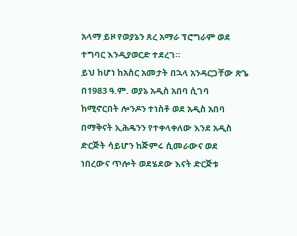አላማ ይዞ የወያኔን ጸረ አማራ ፕሮግራም ወደ ተግባር እንዲያወርድ ተደረገ።
ይህ ከሆነ ከአስር አመታት በኋላ አንዳርጋቸው ጽጌ በ1983 ዓ.ም. ወያኔ አዲስ አበባ ሲገባ ከሚኖርበት ሎንዶን ተነስቶ ወደ አዲስ አበባ በማቅናት ኢሕዴንን የተቀላቀለው እንደ አዲስ ድርጅት ሳይሆን ከጅምሩ ሲመራውና ወደ ነበረውና ጥሎት ወደሄደው እናት ድርጅቱ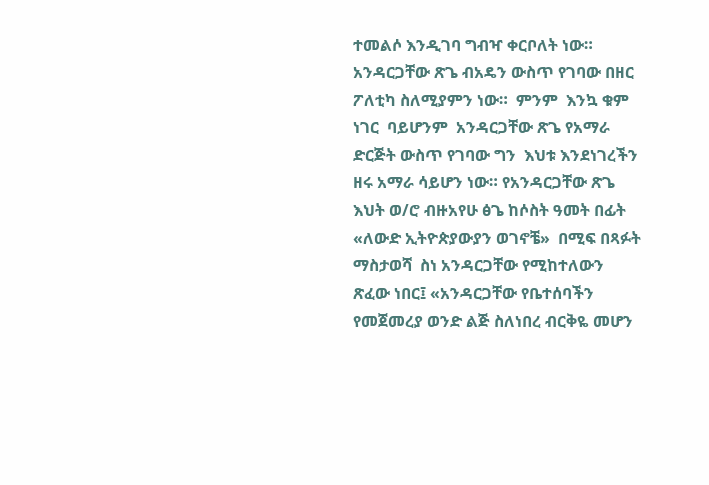ተመልሶ እንዲገባ ግብዣ ቀርቦለት ነው። አንዳርጋቸው ጽጌ ብአዴን ውስጥ የገባው በዘር ፖለቲካ ስለሚያምን ነው።  ምንም  እንኳ ቁም ነገር  ባይሆንም  አንዳርጋቸው ጽጌ የአማራ ድርጅት ውስጥ የገባው ግን  እህቱ እንደነገረችን ዘሩ አማራ ሳይሆን ነው። የአንዳርጋቸው ጽጌ እህት ወ/ሮ ብዙአየሁ ፅጌ ከሶስት ዓመት በፊት «ለውድ ኢትዮጵያውያን ወገኖቼ»  በሚፍ በጻፉት ማስታወሻ  ስነ አንዳርጋቸው የሚከተለውን ጽፈው ነበር፤ «አንዳርጋቸው የቤተሰባችን የመጀመረያ ወንድ ልጅ ስለነበረ ብርቅዬ መሆን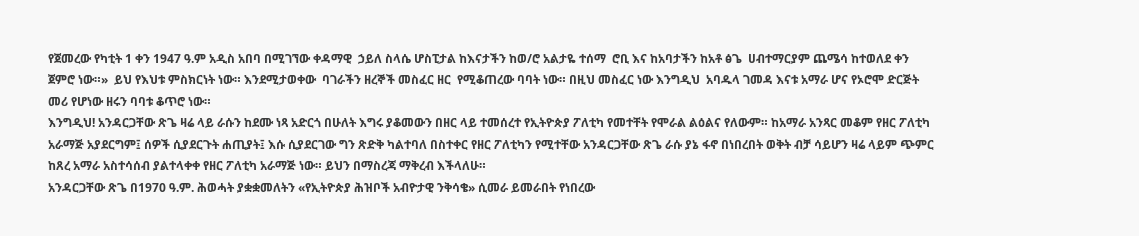የጀመረው የካቲት 1 ቀን 1947 ዓ.ም አዲስ አበባ በሚገኘው ቀዳማዊ  ኃይለ ስላሴ ሆስፒታል ከእናታችን ከወ/ሮ አልታዬ ተሰማ  ሮቢ እና ከአባታችን ከአቶ ፅጌ  ሀብተማርያም ጨሜሳ ከተወለደ ቀን ጀምሮ ነው።»  ይህ የእህቱ ምስክርነት ነው። እንደሚታወቀው  ባገራችን ዘረኞች መስፈር ዘር  የሚቆጠረው ባባት ነው። በዚህ መስፈር ነው እንግዲህ  አባዱላ ገመዳ እናቱ አማራ ሆና የኦሮሞ ድርጅት መሪ የሆነው ዘሩን ባባቱ ቆጥሮ ነው።
እንግዲህ! አንዳርጋቸው ጽጌ ዛሬ ላይ ራሱን ከደሙ ነጻ አድርጎ በሁለት እግሩ ያቆመውን በዘር ላይ ተመሰረተ የኢትዮጵያ ፖለቲካ የመተቸት የሞራል ልዕልና የለውም። ከአማራ አንጻር መቆም የዘር ፖለቲካ አራማጅ አያደርግም፤ ሰዎች ሲያደርጉት ሐጢያት፤ እሱ ሲያደርገው ግን ጽድቅ ካልተባለ በስተቀር የዘር ፖለቲካን የሚተቸው አንዳርጋቸው ጽጌ ራሱ ያኔ ፋኖ በነበረበት ወቅት ብቻ ሳይሆን ዛሬ ላይም ጭምር ከጸረ አማራ አስተሳሰብ ያልተላቀቀ የዘር ፖለቲካ አራማጅ ነው። ይህን በማስረጃ ማቅረብ እችላለሁ።
አንዳርጋቸው ጽጌ በ1970 ዓ.ም. ሕወሓት ያቋቋመለትን «የኢትዮጵያ ሕዝቦች አብዮታዊ ንቅሳቄ» ሲመራ ይመራበት የነበረው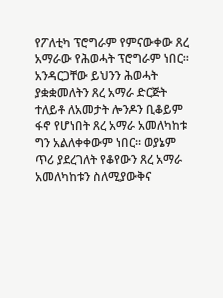የፖለቲካ ፕሮግራም የምናውቀው ጸረ አማራው የሕወሓት ፕሮግራም ነበር። አንዳርጋቸው ይህንን ሕወሓት ያቋቋመለትን ጸረ አማራ ድርጅት ተለይቶ ለአመታት ሎንዶን ቢቆይም ፋኖ የሆነበት ጸረ አማራ አመለካከቱ ግን አልለቀቀውም ነበር። ወያኔም ጥሪ ያደረገለት የቆየውን ጸረ አማራ አመለካከቱን ስለሚያውቅና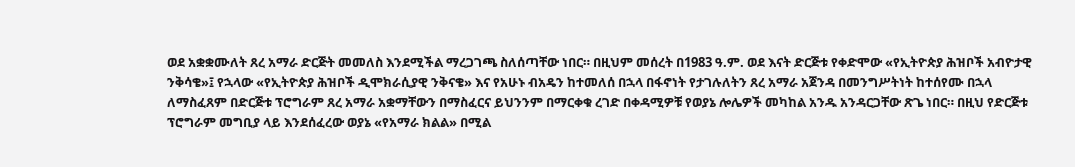ወደ አቋቋሙለት ጸረ አማራ ድርጅት መመለስ እንደሚችል ማረጋገጫ ስለሰጣቸው ነበር። በዚህም መሰረት በ1983 ዓ.ም. ወደ እናት ድርጅቱ የቀድሞው «የኢትዮጵያ ሕዝቦች አብዮታዊ ንቅሳቄ»፤ የኋላው «የኢትዮጵያ ሕዝቦች ዲሞክራሲያዊ ንቅናቄ» እና የአሁኑ ብአዴን ከተመለሰ በኋላ በፋኖነት የታገሉለትን ጸረ አማራ አጀንዳ በመንግሥትነት ከተሰየሙ በኋላ ለማስፈጸም በድርጅቱ ፕሮግራም ጸረ አማራ አቋማቸውን በማስፈርና ይህንንም በማርቀቁ ረገድ በቀዳሚዎቹ የወያኔ ሎሌዎች መካከል አንዱ አንዳርጋቸው ጽጌ ነበር። በዚህ የድርጅቱ ፕሮግራም መግቢያ ላይ እንደሰፈረው ወያኔ «የአማራ ክልል» በሚል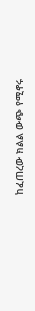ከፈጠረው ክልል ውጭ የሚኖሩ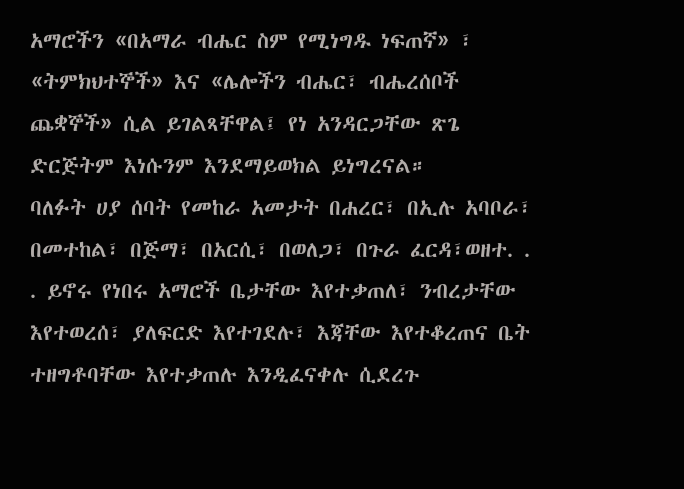አማሮችን «በአማራ ብሔር ስም የሚነግዱ ነፍጠኛ» ፣ «ትምክህተኞች» እና «ሌሎችን ብሔር፣ ብሔረሰቦች ጨቋኞች» ሲል ይገልጻቸዋል፤ የነ አንዳርጋቸው ጽጌ ድርጅትም እነሱንም እንደማይወክል ይነግረናል።
ባለፉት ሀያ ሰባት የመከራ አመታት በሐረር፣ በኢሉ አባቦራ፣ በመተከል፣ በጅማ፣ በአርሲ፣ በወለጋ፣ በጉራ ፈርዳ፣ወዘተ. . . ይኖሩ የነበሩ አማሮች ቤታቸው እየተቃጠለ፣ ንብረታቸው እየተወረሰ፣ ያለፍርድ እየተገደሉ፣ እጃቸው እየተቆረጠና ቤት ተዘግቶባቸው እየተቃጠሉ እንዲፈናቀሉ ሲደረጉ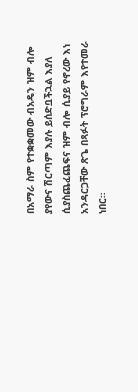በአማራ ስም የተቋቋመው ብአዴን ዝም ብሎ ያየውና ሽርጣም እያሉ ይሰድቧችኋል እያለ ሲያስጨፈጨፍና ዝም ብሎ ሲያይ የኖረው እነ አንዳርጋቸው ጽጌ በጻፉት ፕሮግራም እየተመራ ነበር።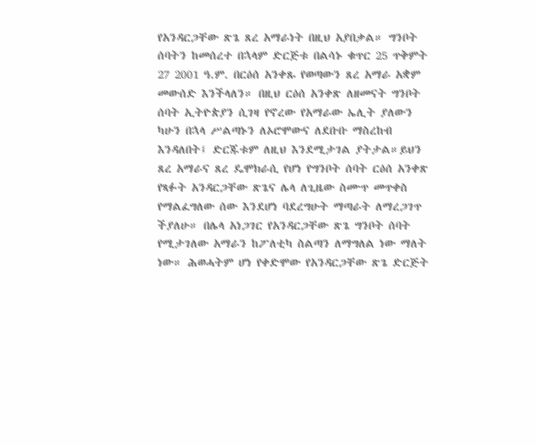የአንዳርጋቸው ጽጌ ጸረ አማራነት በዚህ አያበቃል። ግንቦት ሰባትን ከመሰረተ በኋላም ድርጅቱ በልሳኑ ቁጥር 25 ጥቅምት 27 2001 ዓ.ም. በርዕሰ አንቀጹ የወጣውን ጸረ አማራ አቋም መውሰድ እንችላለን። በዚህ ርዕሰ አንቀጽ ለዘመናት ግንቦት ሰባት ኢትዮጵያን ሲገዛ የኖረው የአማራው ኤሊት ያለውን ካሁን በኋላ ሥልጣኑን ለኦሮሞውና ለደቡቡ ማስረከብ እንዳለበት፤ ድርጁቱም ለዚህ እንደሚታገል ያትታል።ይህን ጸረ አማራና ጸረ ዴሞክራሲ የሆነ የግንቦት ሰባት ርዕሰ አንቀጽ የጻፉት አንዳርጋቸው ጽጌና ሌላ ለጊዜው ስሙጥ መጥቀስ የማልፈግለው ሰው እንደሆነ ባደረግሁት ማጣራት ለማረጋገጥ ችያለሁ። በሌላ አነጋገር የአንዳርጋቸው ጽጌ ግንቦት ሰባት የሚታገለው አማራን ከፖለቲካ ስልጣን ለማግለል ነው ማለት ነው። ሕወሓትም ሆነ የቀድሞው የአንዳርጋቸው ጽጌ ድርጅት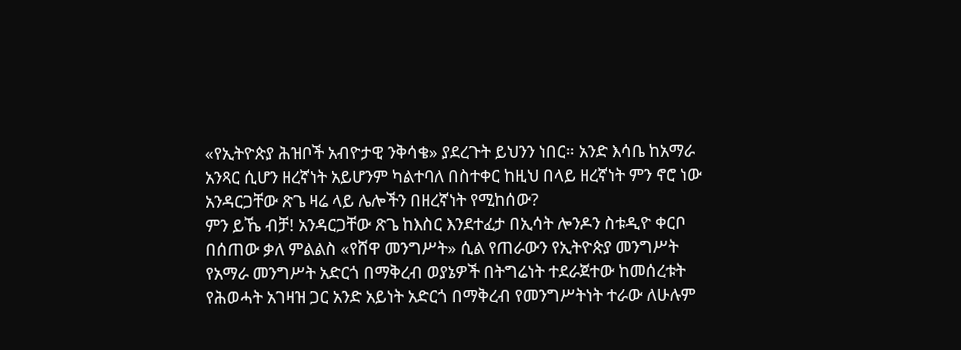«የኢትዮጵያ ሕዝቦች አብዮታዊ ንቅሳቄ» ያደረጉት ይህንን ነበር። አንድ እሳቤ ከአማራ አንጻር ሲሆን ዘረኛነት አይሆንም ካልተባለ በስተቀር ከዚህ በላይ ዘረኛነት ምን ኖሮ ነው አንዳርጋቸው ጽጌ ዛሬ ላይ ሌሎችን በዘረኛነት የሚከሰው?
ምን ይኼ ብቻ! አንዳርጋቸው ጽጌ ከእስር እንደተፈታ በኢሳት ሎንዶን ስቱዲዮ ቀርቦ በሰጠው ቃለ ምልልስ «የሸዋ መንግሥት» ሲል የጠራውን የኢትዮጵያ መንግሥት የአማራ መንግሥት አድርጎ በማቅረብ ወያኔዎች በትግሬነት ተደራጀተው ከመሰረቱት የሕወሓት አገዛዝ ጋር አንድ አይነት አድርጎ በማቅረብ የመንግሥትነት ተራው ለሁሉም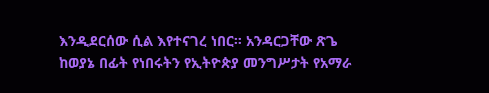እንዲደርሰው ሲል እየተናገረ ነበር። አንዳርጋቸው ጽጌ ከወያኔ በፊት የነበሩትን የኢትዮጵያ መንግሥታት የአማራ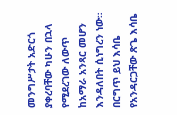መንግሥታት አድርጎ ያቀረባቸው ካሁን በኋላ የሚደረገው ለውጥ ከአማራ አንጻር መሆን እንዳለበት ሲነግረን ነው። በርግጥ ይህ እሳቤ የአንዳርጋቸው ጽጌ እሳቤ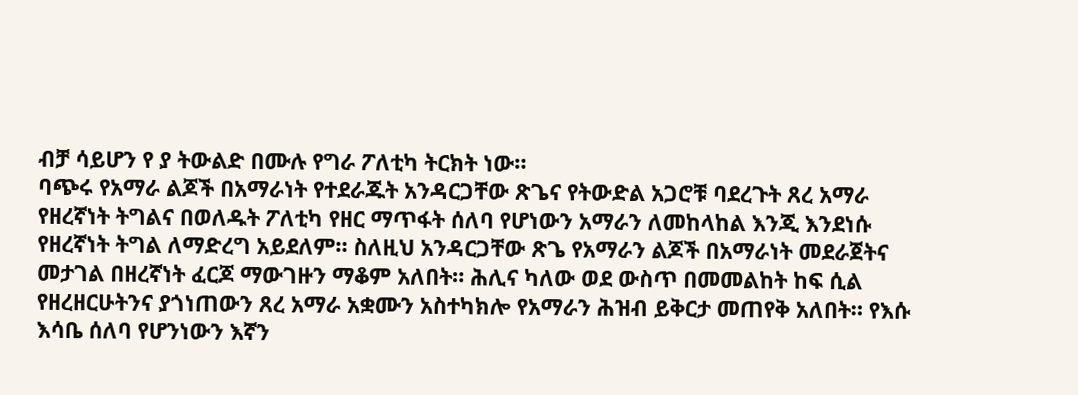ብቻ ሳይሆን የ ያ ትውልድ በሙሉ የግራ ፖለቲካ ትርክት ነው።
ባጭሩ የአማራ ልጆች በአማራነት የተደራጁት አንዳርጋቸው ጽጌና የትውድል አጋሮቹ ባደረጉት ጸረ አማራ የዘረኛነት ትግልና በወለዱት ፖለቲካ የዘር ማጥፋት ሰለባ የሆነውን አማራን ለመከላከል እንጂ እንደነሱ የዘረኛነት ትግል ለማድረግ አይደለም። ስለዚህ አንዳርጋቸው ጽጌ የአማራን ልጆች በአማራነት መደራጀትና መታገል በዘረኛነት ፈርጆ ማውገዙን ማቆም አለበት። ሕሊና ካለው ወደ ውስጥ በመመልከት ከፍ ሲል የዘረዘርሁትንና ያጎነጠውን ጸረ አማራ አቋሙን አስተካክሎ የአማራን ሕዝብ ይቅርታ መጠየቅ አለበት። የእሱ እሳቤ ሰለባ የሆንነውን እኛን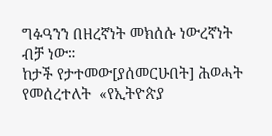ግፉዓንን በዘረኛነት መክሰሱ ነውረኛነት ብቻ ነው።
ከታች የታተመው[ያሰመርሁበት] ሕወሓት የመሰረተለት  «የኢትዮጵያ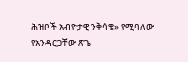ሕዝቦች አብዮታዊ ንቅሳቄ» የሚባለው የአንዳርጋቸው ጽጌ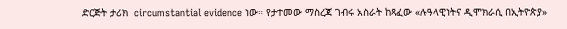ድርጅት ታሪክ  circumstantial evidence ነው። የታተመው ማስረጃ ገብሩ አስራት ከጻፈው «ሉዓላዊነትና ዲሞክራሲ በኢትዮጵያ»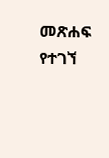መጽሐፍ የተገኘ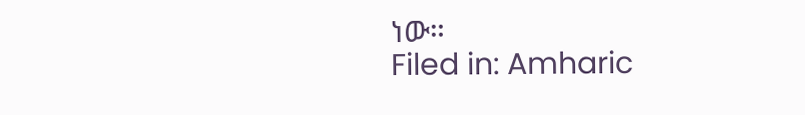ነው።
Filed in: Amharic